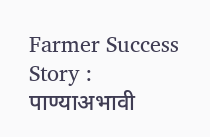Farmer Success Story : पाण्याअभावी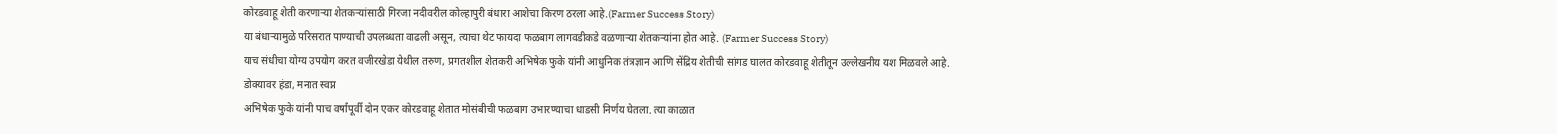कोरडवाहू शेती करणाऱ्या शेतकऱ्यांसाठी गिरजा नदीवरील कोल्हापुरी बंधारा आशेचा किरण ठरला आहे.(Farmer Success Story)
या बंधाऱ्यामुळे परिसरात पाण्याची उपलब्धता वाढली असून, त्याचा थेट फायदा फळबाग लागवडीकडे वळणाऱ्या शेतकऱ्यांना होत आहे. (Farmer Success Story)
याच संधीचा योग्य उपयोग करत वजीरखेडा येथील तरुण, प्रगतशील शेतकरी अभिषेक फुके यांनी आधुनिक तंत्रज्ञान आणि सेंद्रिय शेतीची सांगड घालत कोरडवाहू शेतीतून उल्लेखनीय यश मिळवले आहे.
डोक्यावर हंडा, मनात स्वप्न
अभिषेक फुके यांनी पाच वर्षांपूर्वी दोन एकर कोरडवाहू शेतात मोसंबीची फळबाग उभारण्याचा धाडसी निर्णय घेतला. त्या काळात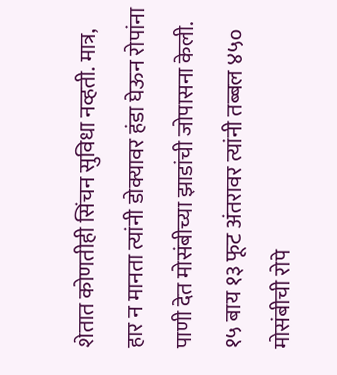शेतात कोणतीही सिंचन सुविधा नव्हती. मात्र, हार न मानता त्यांनी डोक्यावर हंडा घेऊन रोपांना पाणी देत मोसंबीच्या झाडांची जोपासना केली.
१५ बाय १३ फूट अंतरावर त्यांनी तब्बल ४५० मोसंबीची रोपे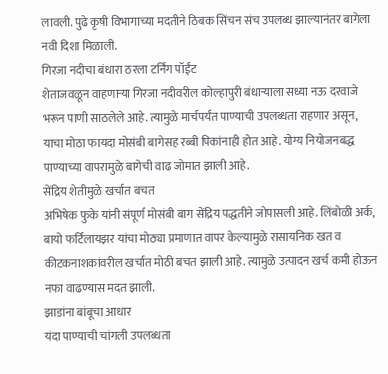लावली. पुढे कृषी विभागाच्या मदतीने ठिबक सिंचन संच उपलब्ध झाल्यानंतर बागेला नवी दिशा मिळाली.
गिरजा नदीचा बंधारा ठरला टर्निंग पॉईंट
शेताजवळून वाहणाऱ्या गिरजा नदीवरील कोल्हापुरी बंधाऱ्याला सध्या नऊ दरवाजे भरून पाणी साठलेले आहे. त्यामुळे मार्चपर्यंत पाण्याची उपलब्धता राहणार असून, याचा मोठा फायदा मोसंबी बागेसह रब्बी पिकांनाही होत आहे. योग्य नियोजनबद्ध पाण्याच्या वापरामुळे बागेची वाढ जोमात झाली आहे.
सेंद्रिय शेतीमुळे खर्चात बचत
अभिषेक फुके यांनी संपूर्ण मोसंबी बाग सेंद्रिय पद्धतीने जोपासली आहे. लिंबोळी अर्क, बायो फर्टिलायझर यांचा मोठ्या प्रमाणात वापर केल्यामुळे रासायनिक खत व कीटकनाशकांवरील खर्चात मोठी बचत झाली आहे. त्यामुळे उत्पादन खर्च कमी होऊन नफा वाढण्यास मदत झाली.
झाडांना बांबूचा आधार
यंदा पाण्याची चांगली उपलब्धता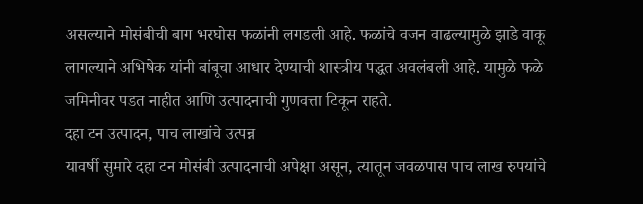असल्याने मोसंबीची बाग भरघोस फळांनी लगडली आहे. फळांचे वजन वाढल्यामुळे झाडे वाकू लागल्याने अभिषेक यांनी बांबूचा आधार देण्याची शास्त्रीय पद्धत अवलंबली आहे. यामुळे फळे जमिनीवर पडत नाहीत आणि उत्पादनाची गुणवत्ता टिकून राहते.
दहा टन उत्पादन, पाच लाखांचे उत्पन्न
यावर्षी सुमारे दहा टन मोसंबी उत्पादनाची अपेक्षा असून, त्यातून जवळपास पाच लाख रुपयांचे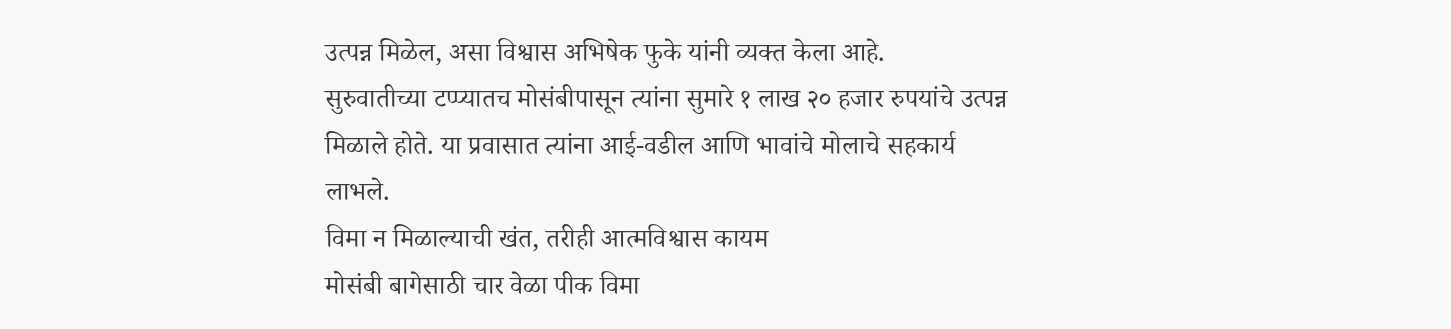उत्पन्न मिळेल, असा विश्वास अभिषेक फुके यांनी व्यक्त केला आहे.
सुरुवातीच्या टप्प्यातच मोसंबीपासून त्यांना सुमारे १ लाख २० हजार रुपयांचे उत्पन्न मिळाले होते. या प्रवासात त्यांना आई-वडील आणि भावांचे मोलाचे सहकार्य लाभले.
विमा न मिळाल्याची खंत, तरीही आत्मविश्वास कायम
मोसंबी बागेसाठी चार वेळा पीक विमा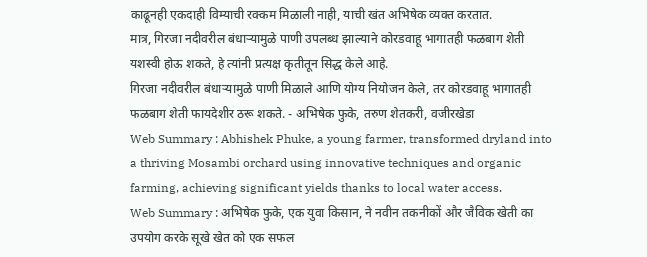काढूनही एकदाही विम्याची रक्कम मिळाली नाही, याची खंत अभिषेक व्यक्त करतात.
मात्र, गिरजा नदीवरील बंधाऱ्यामुळे पाणी उपलब्ध झाल्याने कोरडवाहू भागातही फळबाग शेती यशस्वी होऊ शकते, हे त्यांनी प्रत्यक्ष कृतीतून सिद्ध केले आहे.
गिरजा नदीवरील बंधाऱ्यामुळे पाणी मिळाले आणि योग्य नियोजन केले, तर कोरडवाहू भागातही फळबाग शेती फायदेशीर ठरू शकते. - अभिषेक फुके, तरुण शेतकरी, वजीरखेडा
Web Summary : Abhishek Phuke, a young farmer, transformed dryland into a thriving Mosambi orchard using innovative techniques and organic farming, achieving significant yields thanks to local water access.
Web Summary : अभिषेक फुके, एक युवा किसान, ने नवीन तकनीकों और जैविक खेती का उपयोग करके सूखे खेत को एक सफल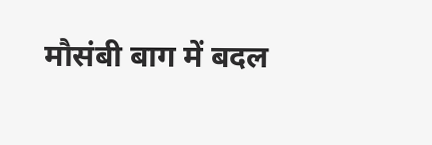मौसंबी बाग में बदल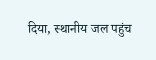दिया, स्थानीय जल पहुंच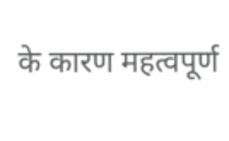के कारण महत्वपूर्ण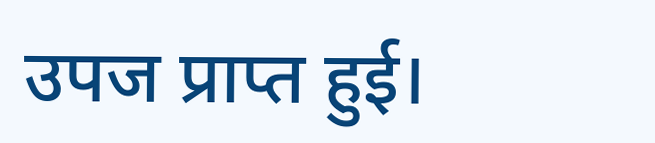उपज प्राप्त हुई।